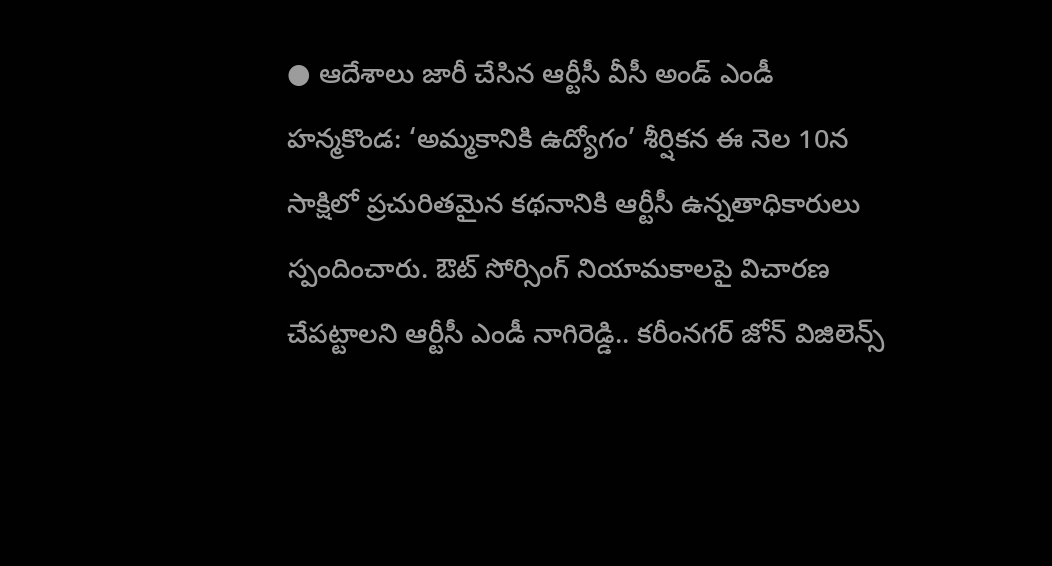● ఆదేశాలు జారీ చేసిన ఆర్టీసీ వీసీ అండ్ ఎండీ
హన్మకొండ: ‘అమ్మకానికి ఉద్యోగం’ శీర్షికన ఈ నెల 10న సాక్షిలో ప్రచురితమైన కథనానికి ఆర్టీసీ ఉన్నతాధికారులు స్పందించారు. ఔట్ సోర్సింగ్ నియామకాలపై విచారణ చేపట్టాలని ఆర్టీసీ ఎండీ నాగిరెడ్డి.. కరీంనగర్ జోన్ విజిలెన్స్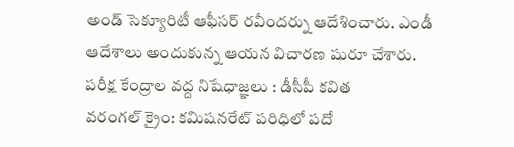అండ్ సెక్యూరిటీ ఆఫీసర్ రవీందర్ను ఆదేశించారు. ఎండీ ఆదేశాలు అందుకున్న ఆయన విచారణ షురూ చేశారు.
పరీక్ష కేంద్రాల వద్ద నిషేధాజ్ఞలు : డీసీపీ కవిత
వరంగల్ క్రైం: కమిషనరేట్ పరిధిలో పదో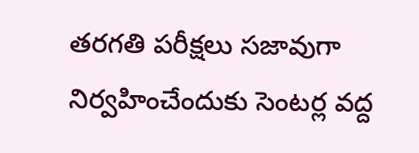తరగతి పరీక్షలు సజావుగా నిర్వహించేందుకు సెంటర్ల వద్ద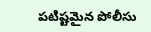పటిష్టమైన పోలీసు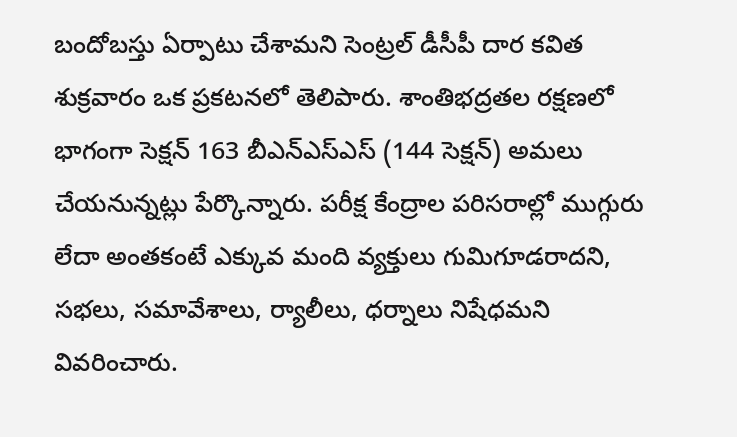బందోబస్తు ఏర్పాటు చేశామని సెంట్రల్ డీసీపీ దార కవిత శుక్రవారం ఒక ప్రకటనలో తెలిపారు. శాంతిభద్రతల రక్షణలో భాగంగా సెక్షన్ 163 బీఎన్ఎస్ఎస్ (144 సెక్షన్) అమలు చేయనున్నట్లు పేర్కొన్నారు. పరీక్ష కేంద్రాల పరిసరాల్లో ముగ్గురు లేదా అంతకంటే ఎక్కువ మంది వ్యక్తులు గుమిగూడరాదని, సభలు, సమావేశాలు, ర్యాలీలు, ధర్నాలు నిషేధమని వివరించారు.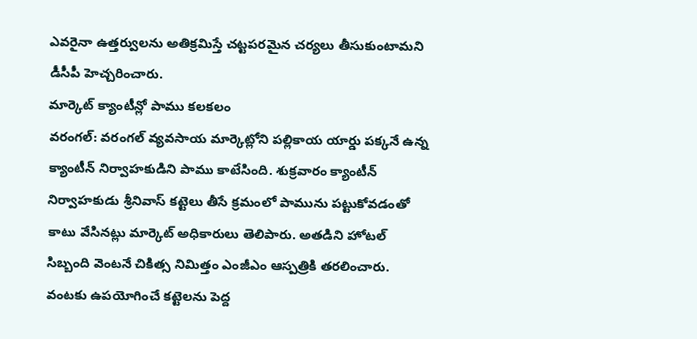ఎవరైనా ఉత్తర్వులను అతిక్రమిస్తే చట్టపరమైన చర్యలు తీసుకుంటామని డీసీపీ హెచ్చరించారు.
మార్కెట్ క్యాంటీన్లో పాము కలకలం
వరంగల్: వరంగల్ వ్యవసాయ మార్కెట్లోని పల్లికాయ యార్డు పక్కనే ఉన్న క్యాంటీన్ నిర్వాహకుడిని పాము కాటేసింది. శుక్రవారం క్యాంటీన్ నిర్వాహకుడు శ్రీనివాస్ కట్టెలు తీసే క్రమంలో పామును పట్టుకోవడంతో కాటు వేసినట్లు మార్కెట్ అధికారులు తెలిపారు. అతడిని హోటల్ సిబ్బంది వెంటనే చికిత్స నిమిత్తం ఎంజీఎం ఆస్పత్రికి తరలించారు. వంటకు ఉపయోగించే కట్టెలను పెద్ద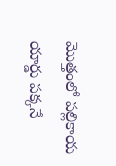మొత్తంలో పల్లికాయ యార్డు పక్కనే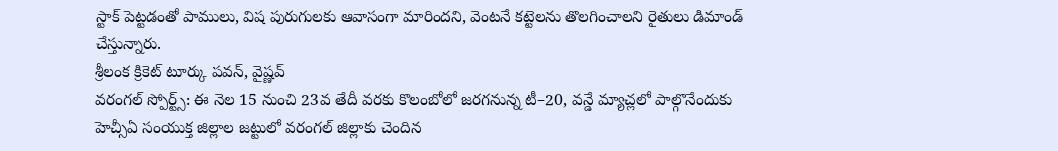స్టాక్ పెట్టడంతో పాములు, విష పురుగులకు ఆవాసంగా మారిందని, వెంటనే కట్టెలను తొలగించాలని రైతులు డిమాండ్ చేస్తున్నారు.
శ్రీలంక క్రికెట్ టూర్కు పవన్, వైష్ణవ్
వరంగల్ స్పోర్ట్స్: ఈ నెల 15 నుంచి 23వ తేదీ వరకు కొలంబోలో జరగనున్న టీ–20, వన్డే మ్యాచ్లలో పాల్గొనేందుకు హెచ్సీఏ సంయుక్త జిల్లాల జట్టులో వరంగల్ జిల్లాకు చెందిన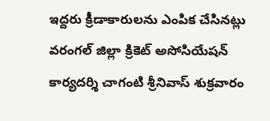ఇద్దరు క్రీడాకారులను ఎంపిక చేసినట్లు వరంగల్ జిల్లా క్రికెట్ అసోసియేషన్ కార్యదర్శి చాగంటి శ్రీనివాస్ శుక్రవారం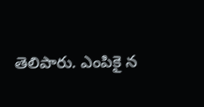తెలిపారు. ఎంపికై న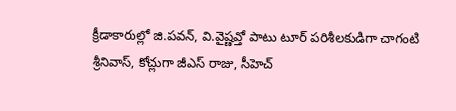క్రీడాకారుల్లో జి.పవన్, వి.వైష్ణవ్తో పాటు టూర్ పరిశీలకుడిగా చాగంటి శ్రీనివాస్, కోచ్లుగా జీఎస్ రాజు, సీహెచ్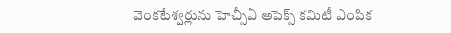వెంకటేశ్వర్లును హెచ్సీఏ అపెక్స్ కమిటీ ఎంపిక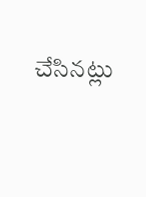చేసినట్లు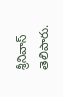శ్రీనివాస్ తెలిపారు.